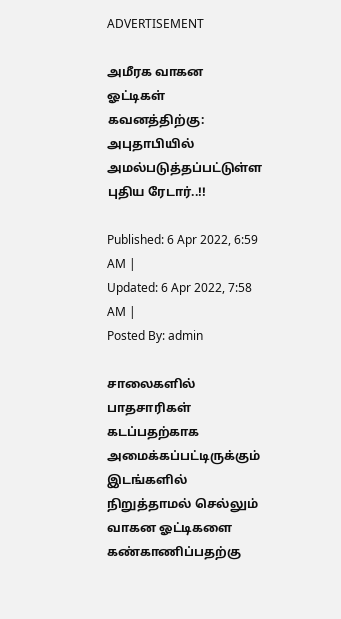ADVERTISEMENT

அமீரக வாகன ஓட்டிகள் கவனத்திற்கு: அபுதாபியில் அமல்படுத்தப்பட்டுள்ள புதிய ரேடார்..!!

Published: 6 Apr 2022, 6:59 AM |
Updated: 6 Apr 2022, 7:58 AM |
Posted By: admin

சாலைகளில் பாதசாரிகள் கடப்பதற்காக அமைக்கப்பட்டிருக்கும் இடங்களில் நிறுத்தாமல் செல்லும் வாகன ஓட்டிகளை கண்காணிப்பதற்கு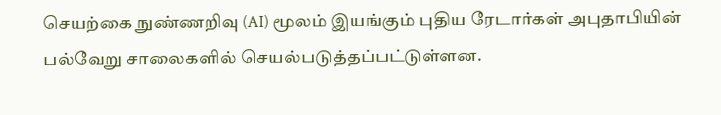செயற்கை நுண்ணறிவு (AI) மூலம் இயங்கும் புதிய ரேடார்கள் அபுதாபியின் பல்வேறு சாலைகளில் செயல்படுத்தப்பட்டுள்ளன.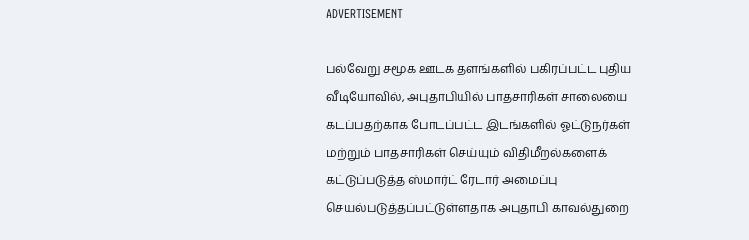ADVERTISEMENT

பல்வேறு சமூக ஊடக தளங்களில் பகிரப்பட்ட புதிய வீடியோவில், அபுதாபியில் பாதசாரிகள் சாலையை கடப்பதற்காக போடப்பட்ட இடங்களில் ஓட்டுநர்கள் மற்றும் பாதசாரிகள் செய்யும் விதிமீறல்களைக் கட்டுப்படுத்த ஸ்மார்ட் ரேடார் அமைப்பு செயல்படுத்தப்பட்டுள்ளதாக அபுதாபி காவல்துறை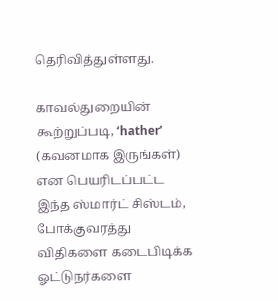தெரிவித்துள்ளது.

காவல்துறையின் கூற்றுப்படி, ‘hather’ (கவனமாக இருங்கள்) என பெயரிடப்பட்ட இந்த ஸ்மார்ட் சிஸ்டம், போக்குவரத்து விதிகளை கடைபிடிக்க ஓட்டுநர்களை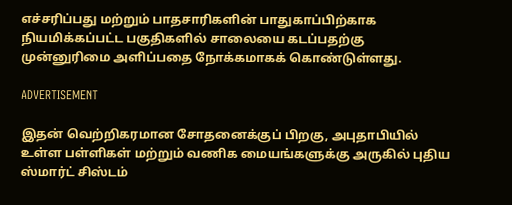எச்சரிப்பது மற்றும் பாதசாரிகளின் பாதுகாப்பிற்காக நியமிக்கப்பட்ட பகுதிகளில் சாலையை கடப்பதற்கு முன்னுரிமை அளிப்பதை நோக்கமாகக் கொண்டுள்ளது.

ADVERTISEMENT

இதன் வெற்றிகரமான சோதனைக்குப் பிறகு, அபுதாபியில் உள்ள பள்ளிகள் மற்றும் வணிக மையங்களுக்கு அருகில் புதிய ஸ்மார்ட் சிஸ்டம்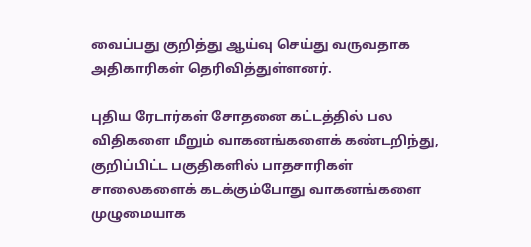வைப்பது குறித்து ஆய்வு செய்து வருவதாக அதிகாரிகள் தெரிவித்துள்ளனர்.

புதிய ரேடார்கள் சோதனை கட்டத்தில் பல விதிகளை மீறும் வாகனங்களைக் கண்டறிந்து, குறிப்பிட்ட பகுதிகளில் பாதசாரிகள் சாலைகளைக் கடக்கும்போது வாகனங்களை முழுமையாக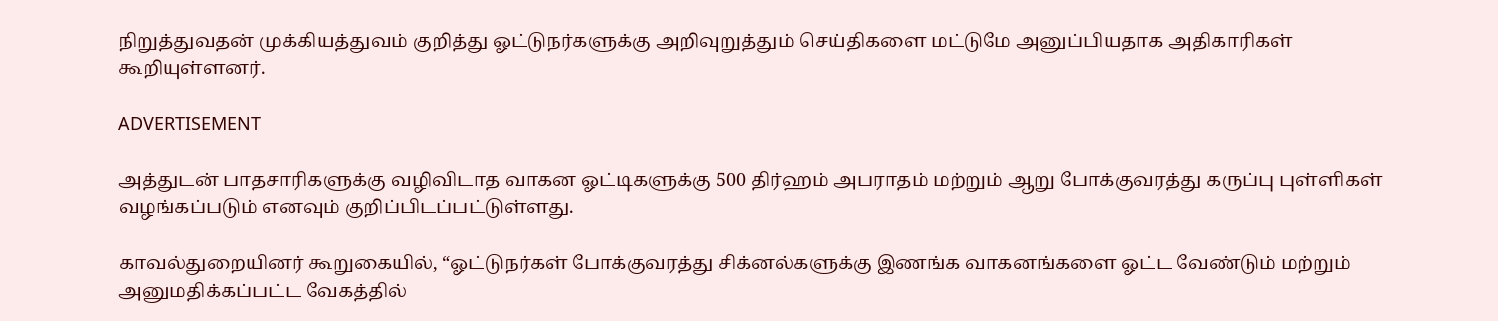நிறுத்துவதன் முக்கியத்துவம் குறித்து ஓட்டுநர்களுக்கு அறிவுறுத்தும் செய்திகளை மட்டுமே அனுப்பியதாக அதிகாரிகள் கூறியுள்ளனர்.

ADVERTISEMENT

அத்துடன் பாதசாரிகளுக்கு வழிவிடாத வாகன ஓட்டிகளுக்கு 500 திர்ஹம் அபராதம் மற்றும் ஆறு போக்குவரத்து கருப்பு புள்ளிகள் வழங்கப்படும் எனவும் குறிப்பிடப்பட்டுள்ளது.

காவல்துறையினர் கூறுகையில், “ஓட்டுநர்கள் போக்குவரத்து சிக்னல்களுக்கு இணங்க வாகனங்களை ஓட்ட வேண்டும் மற்றும் அனுமதிக்கப்பட்ட வேகத்தில்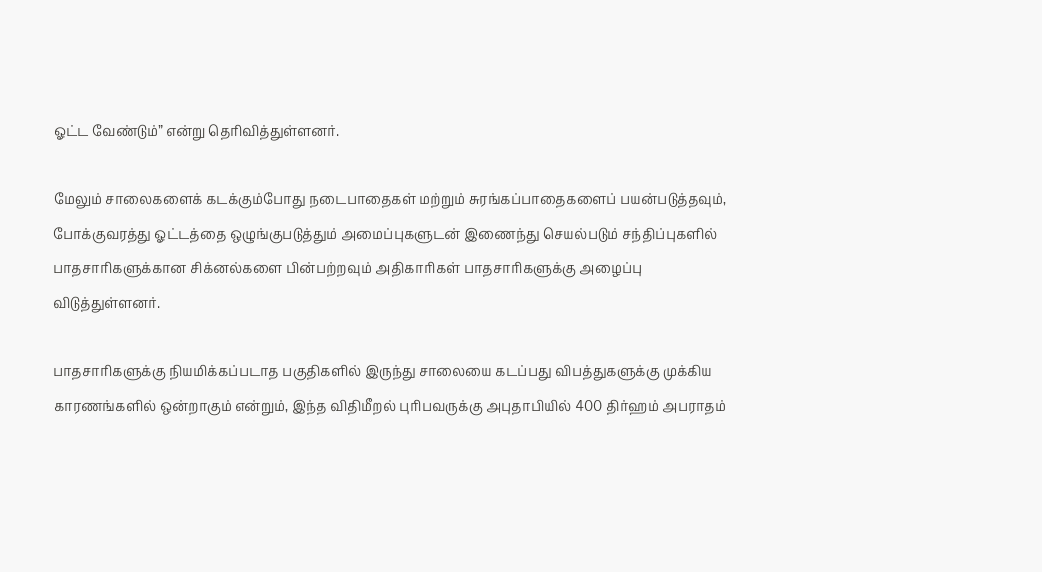ஓட்ட வேண்டும்” என்று தெரிவித்துள்ளனர்.

மேலும் சாலைகளைக் கடக்கும்போது நடைபாதைகள் மற்றும் சுரங்கப்பாதைகளைப் பயன்படுத்தவும், போக்குவரத்து ஓட்டத்தை ஒழுங்குபடுத்தும் அமைப்புகளுடன் இணைந்து செயல்படும் சந்திப்புகளில் பாதசாரிகளுக்கான சிக்னல்களை பின்பற்றவும் அதிகாரிகள் பாதசாரிகளுக்கு அழைப்பு விடுத்துள்ளனர்.

பாதசாரிகளுக்கு நியமிக்கப்படாத பகுதிகளில் இருந்து சாலையை கடப்பது விபத்துகளுக்கு முக்கிய காரணங்களில் ஒன்றாகும் என்றும், இந்த விதிமீறல் புரிபவருக்கு அபுதாபியில் 400 திர்ஹம் அபராதம்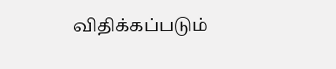விதிக்கப்படும்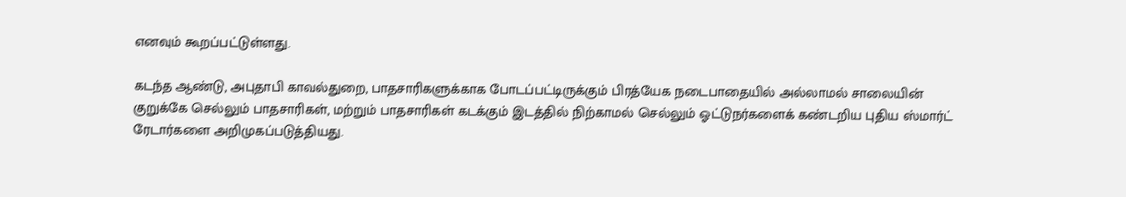எனவும் கூறப்பட்டுள்ளது.

கடந்த ஆண்டு, அபுதாபி காவல்துறை, பாதசாரிகளுக்காக போடப்பட்டிருக்கும் பிரத்யேக நடைபாதையில் அல்லாமல் சாலையின் குறுக்கே செல்லும் பாதசாரிகள், மற்றும் பாதசாரிகள் கடக்கும் இடத்தில் நிற்காமல் செல்லும் ஓட்டுநர்களைக் கண்டறிய புதிய ஸ்மார்ட் ரேடார்களை அறிமுகப்படுத்தியது.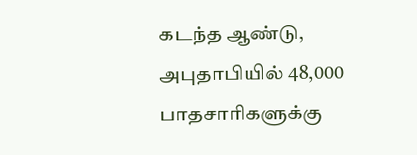கடந்த ஆண்டு, அபுதாபியில் 48,000 பாதசாரிகளுக்கு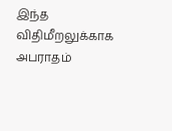இந்த விதிமீறலுக்காக அபராதம்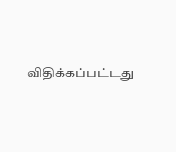விதிக்கப்பட்டது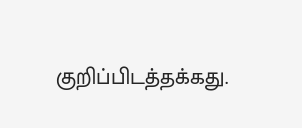குறிப்பிடத்தக்கது.